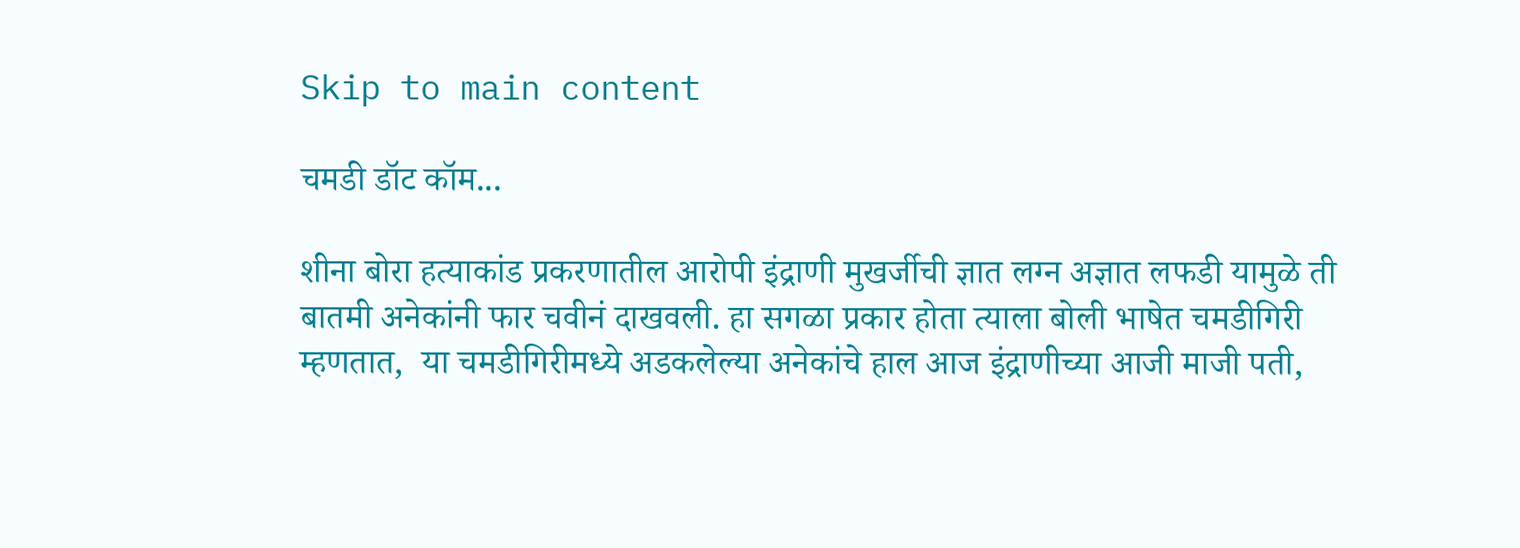Skip to main content

चमडी डॉट कॉम...

शीना बोरा हत्याकांड प्रकरणातील आरोपी इंद्राणी मुखर्जीची ज्ञात लग्न अज्ञात लफडी यामुळे ती बातमी अनेकांनी फार चवीनं दाखवली. हा सगळा प्रकार होता त्याला बोली भाषेत चमडीगिरी म्हणतात,  या चमडीगिरीमध्ये अडकलेल्या अनेकांचे हाल आज इंद्राणीच्या आजी माजी पती,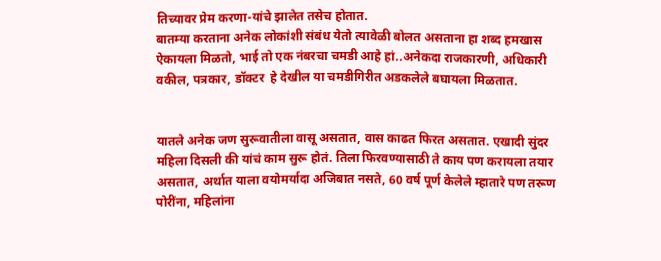तिच्यावर प्रेम करणा-यांचे झालेत तसेच होतात.
बातम्या करताना अनेक लोकांशी संबंध येतो त्यावेळी बोलत असताना हा शब्द हमखास ऐकायला मिळतो, भाई तो एक नंबरचा चमडी आहे हां..अनेकदा राजकारणी, अधिकारी वकील, पत्रकार, डॉक्टर  हे देखील या चमडीगिरीत अडकलेले बघायला मिळतात.


यातले अनेक जण सुरूवातीला वासू असतात, वास काढत फिरत असतात. एखादी सुंदर महिला दिसली की यांचं काम सुरू होतं. तिला फिरवण्यासाठी ते काय पण करायला तयार असतात, अर्थात याला वयोमर्यादा अजिबात नसते, 60 वर्ष पूर्ण केलेले म्हातारे पण तरूण पोरींना, महिलांना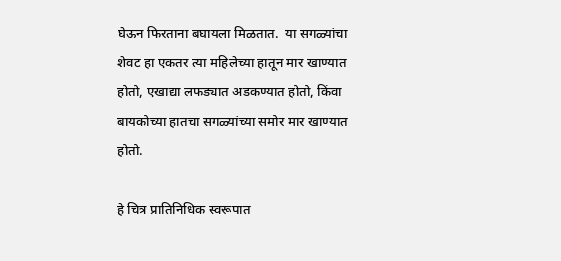घेऊन फिरताना बघायला मिळतात.  या सगळ्यांचा शेवट हा एकतर त्या महिलेच्या हातून मार खाण्यात होतो, एखाद्या लफड्यात अडकण्यात होतो, किंवा बायकोच्या हातचा सगळ्यांच्या समोर मार खाण्यात होतो.

हे चित्र प्रातिनिधिक स्वरूपात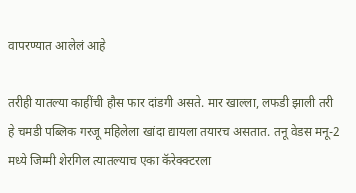वापरण्यात आलेलं आहे

तरीही यातल्या काहींची हौस फार दांडगी असते. मार खाल्ला, लफडी झाली तरी हे चमडी पब्लिक गरजू महिलेला खांदा द्यायला तयारच असतात. तनू वेडस मनू-2 मध्ये जिम्मी शेरगिल त्यातल्याच एका कॅरेक्क्टरला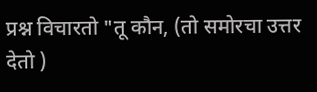प्रश्न विचारतो "तू कौन, (तो समोरचा उत्तर देतो )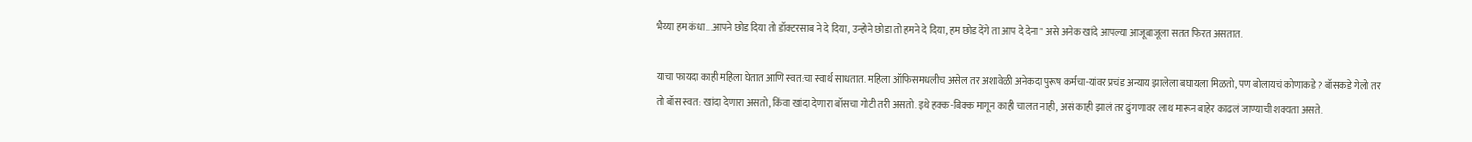भैय्या हम कंधा...आपने छोड दिया तो डॉक्टरसाब ने दे दिया, उन्होने छोडा तो हमने दे दिया, हम छोड देंगे ता आप दे देना" असे अनेक खांदे आपल्या आजूबाजूला सतत फिरत असतात.

याचा फायदा काही महिला घेतात आणि स्वत:चा स्वार्थ साधतात. महिला ऑफिसमधलीच असेल तर अशावेळी अनेकदा पुरूष कर्मचा-यांवर प्रचंड अन्याय झालेला बघायला मिळतो, पण बोलायचं कोणाकडे ? बॉसकडे गेलो तर तो बॉस स्वत: खांदा देणारा असतो, किंवा खांदा देणारा बॉसचा गोटी तरी असतो. इथे हक्क-बिक्क मागून काही चालत नाही, असं काही झालं तर ढुंगणावर लाथ मारून बाहेर काढलं जाण्याची शक्यता असते.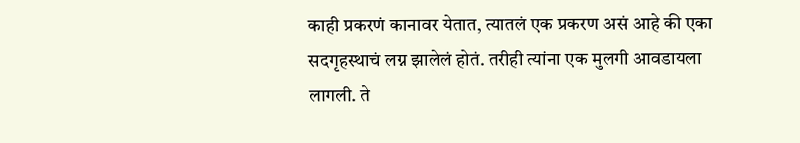काही प्रकरणं कानावर येतात, त्यातलं एक प्रकरण असं आहे की एका सदगृहस्थाचं लग्न झालेलं होतं. तरीही त्यांना एक मुलगी आवडायला लागली. ते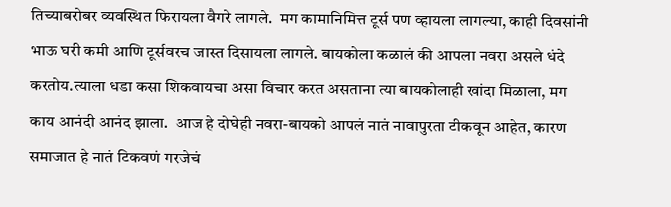तिच्याबरोबर व्यवस्थित फिरायला वैगरे लागले.  मग कामानिमित्त टूर्स पण व्हायला लागल्या, काही दिवसांनी भाऊ घरी कमी आणि टूर्सवरच जास्त दिसायला लागले. बायकोला कळालं की आपला नवरा असले धंदे करतोय.त्याला धडा कसा शिकवायचा असा विचार करत असताना त्या बायकोलाही खांदा मिळाला, मग काय आनंदी आनंद झाला.  आज हे दोघेही नवरा-बायको आपलं नातं नावापुरता टीकवून आहेत, कारण समाजात हे नातं टिकवणं गरजेचं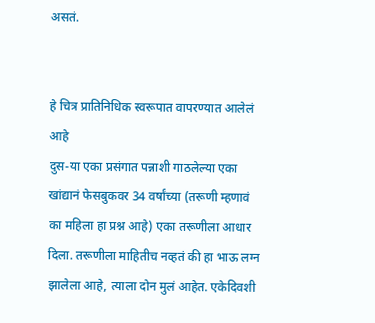असतं.


हे चित्र प्रातिनिधिक स्वरूपात वापरण्यात आलेलं आहे
दुस-या एका प्रसंगात पन्नाशी गाठलेल्या एका खांद्यानं फेसबुकवर 34 वर्षांच्या (तरूणी म्हणावं का महिला हा प्रश्न आहे) एका तरूणीला आधार दिला. तरूणीला माहितीच नव्हतं की हा भाऊ लग्न झालेला आहे, त्याला दोन मुलं आहेत. एकेदिवशी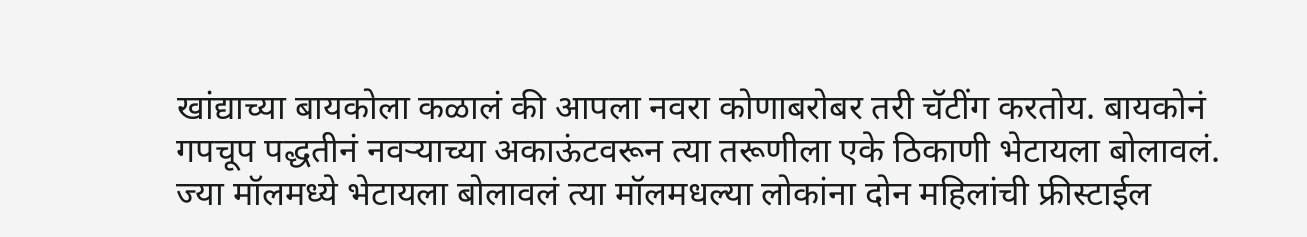खांद्याच्या बायकोला कळालं की आपला नवरा कोणाबरोबर तरी चॅटींग करतोय. बायकोनं गपचूप पद्धतीनं नवऱ्याच्या अकाऊंटवरून त्या तरूणीला एके ठिकाणी भेटायला बोलावलं. ज्या मॉलमध्ये भेटायला बोलावलं त्या मॉलमधल्या लोकांना दोन महिलांची फ्रीस्टाईल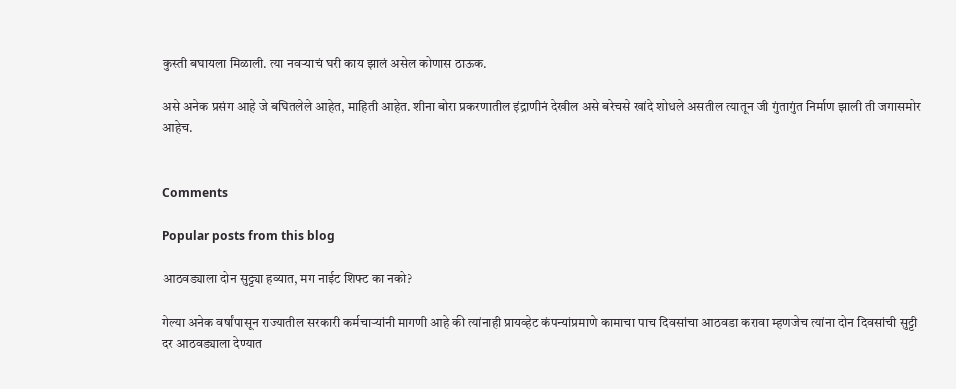कुस्ती बघायला मिळाली. त्या नवऱ्याचं घरी काय झालं असेल कोणास ठाऊक.

असे अनेक प्रसंग आहे जे बघितलेले आहेत, माहिती आहेत. शीना बोरा प्रकरणातील इंद्राणीनं देखील असे बरेचसे खांदे शोधले असतील त्यातून जी गुंतागुंत निर्माण झाली ती जगासमोर आहेच.


Comments

Popular posts from this blog

आठवड्याला दोन सुट्ट्या हव्यात, मग नाईट शिफ्ट का नको?

गेल्या अनेक वर्षांपासून राज्यातील सरकारी कर्मचाऱ्यांनी मागणी आहे की त्यांनाही प्रायव्हेट कंपन्यांप्रमाणे कामाचा पाच दिवसांचा आठवडा करावा म्हणजेच त्यांना दोन दिवसांची सुट्टी दर आठवड्याला देण्यात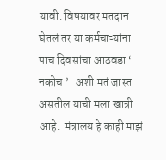यावी. विषयावर मतदान घेतलं तर या कर्मचाऱ्यांना पाच दिवसांचा आठवडा ‘ नकोच ’   अशी मतं जास्त असतील याची मला खात्री आहे.  मंत्रालय हे काही माझं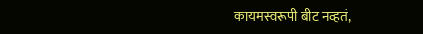कायमस्वरूपी बीट नव्हतं,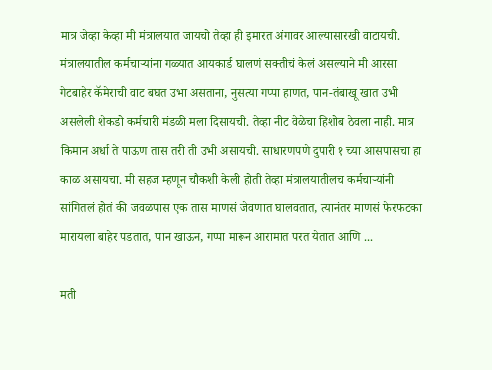मात्र जेव्हा केव्हा मी मंत्रालयात जायचो तेव्हा ही इमारत अंगावर आल्यासारखी वाटायची. मंत्रालयातील कर्मचाऱ्यांना गळ्यात आयकार्ड घालणं सक्तीचं केलं असल्याने मी आरसा गेटबाहेर कॅमेराची वाट बघत उभा असताना, नुसत्या गप्पा हाणत, पान-तंबाखू खात उभी असलेली शेकडो कर्मचारी मंडळी मला दिसायची. तेव्हा नीट वेळेचा हिशोब ठेवला नाही. मात्र किमान अर्धा ते पाऊण तास तरी ती उभी असायची. साधारणपणे दुपारी १ च्या आसपासचा हा काळ असायचा. मी सहज म्हणून चौकशी केली होती तेव्हा मंत्रालयातीलच कर्मचाऱ्यांनी सांगितलं होतं की जवळपास एक तास माणसं जेवणात घालवतात, त्यानंतर माणसं फेरफटका मारायला बाहेर पडतात, पान खाऊन, गप्पा मारून आरामात परत येतात आणि ...

मती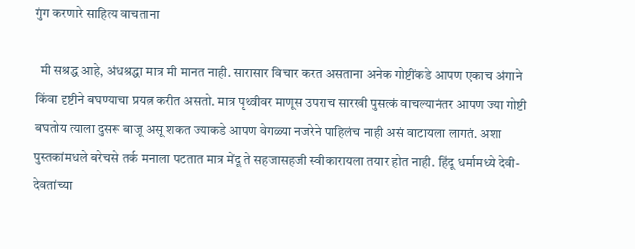गुंग करणारे साहित्य वाचताना

  मी सश्रद्ध आहे, अंधश्रद्धा मात्र मी मानत नाही. सारासार विचार करत असताना अनेक गोष्टींकडे आपण एकाच अंगाने किंवा दृष्टीने बघण्याचा प्रयत्न करीत असतो. मात्र पृथ्वीवर माणूस उपराच सारखी पुसत्कं वाचल्यानंतर आपण ज्या गोष्टी बघतोय त्याला दुसरू बाजू असू शकत ज्याकडे आपण वेगळ्या नजरेने पाहिलंच नाही असं वाटायला लागतं. अशा पुस्तकांमधले बरेचसे तर्क मनाला पटतात मात्र मेंदू ते सहजासहजी स्वीकारायला तयार होत नाही. हिंदू धर्मामध्ये देवी-देवतांच्या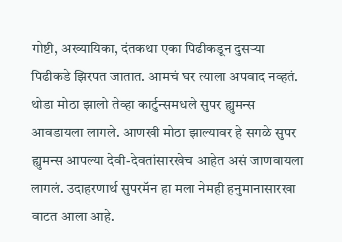गोष्टी, अख्यायिका, दंतकथा एका पिढीकडून दुसऱ्या पिढीकडे झिरपत जातात. आमचं घर त्याला अपवाद नव्हतं. थोडा मोठा झालो तेव्हा कार्टुन्समधले सुपर ह्युमन्स आवडायला लागले. आणखी मोठा झाल्यावर हे सगळे सुपर ह्युमन्स आपल्या देवी-देवतांसारखेच आहेत असं जाणवायला लागलं. उदाहरणार्थ सुपरमॅन हा मला नेमही हनुमानासारखा वाटत आला आहे.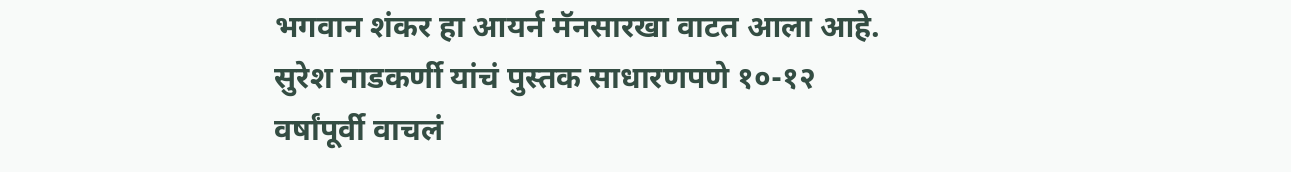भगवान शंकर हा आयर्न मॅनसारखा वाटत आला आहे. सुरेश नाडकर्णी यांचं पुस्तक साधारणपणे १०-१२ वर्षांपूर्वी वाचलं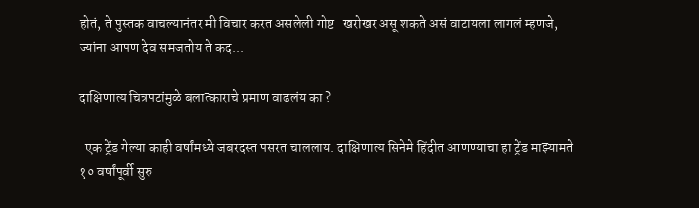होतं, ते पुस्तक वाचल्यानंतर मी विचार करत असलेली गोष्ट   खरोखर असू शकते असं वाटायला लागलं म्हणजे, ज्यांना आपण देव समजतोय ते कद...

दाक्षिणात्य चित्रपटांमुळे बलात्काराचे प्रमाण वाढलंय का ?

  एक ट्रेंड गेल्या काही वर्षांमध्ये जबरदस्त पसरत चाललाय. दाक्षिणात्य सिनेमे हिंदीत आणण्याचा हा ट्रेंड माझ्यामते १० वर्षांपूर्वी सुरु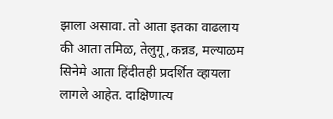झाला असावा. तो आता इतका वाढलाय की आता तमिळ, तेलुगू,कन्नड, मल्याळम सिनेमे आता हिंदीतही प्रदर्शित व्हायला लागले आहेत. दाक्षिणात्य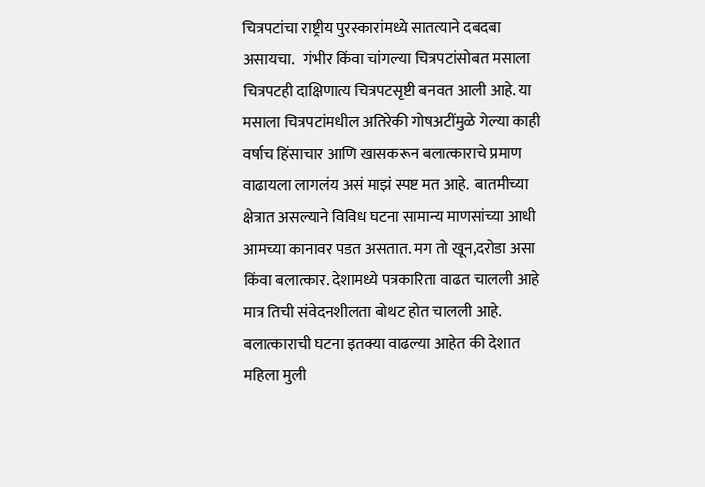चित्रपटांचा राष्ट्रीय पुरस्कारांमध्ये सातत्याने दबदबा असायचा.   गंभीर किंवा चांगल्या चित्रपटांसोबत मसाला चित्रपटही दाक्षिणात्य चित्रपटसृष्टी बनवत आली आहे. या मसाला चित्रपटांमधील अतिरेकी गोषअटींमुळे गेल्या काही वर्षाच हिंसाचार आणि खासकरून बलात्काराचे प्रमाण वाढायला लागलंय असं माझं स्पष्ट मत आहे.  बातमीच्या क्षेत्रात असल्याने विविध घटना सामान्य माणसांच्या आधी आमच्या कानावर पडत असतात. मग तो खून,दरोडा असा किंवा बलात्कार. देशामध्ये पत्रकारिता वाढत चालली आहे मात्र तिची संवेदनशीलता बोथट होत चालली आहे. बलात्काराची घटना इतक्या वाढल्या आहेत की देशात महिला मुली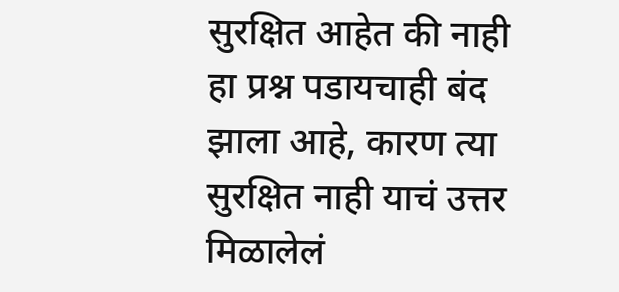सुरक्षित आहेत की नाही हा प्रश्न पडायचाही बंद झाला आहे, कारण त्या सुरक्षित नाही याचं उत्तर मिळालेलं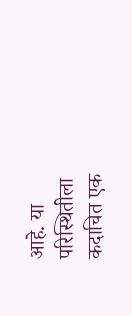आहे. या परिस्थितीला कदाचित एक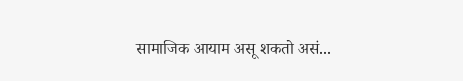सामाजिक आयाम असू शकतो असं...